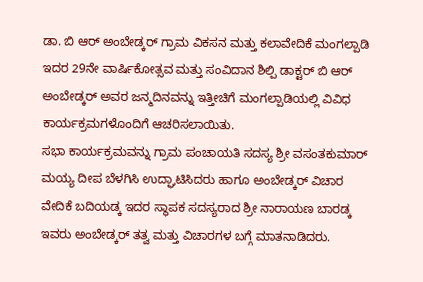ಡಾ. ಬಿ ಆರ್ ಅಂಬೇಡ್ಕರ್ ಗ್ರಾಮ ವಿಕಸನ ಮತ್ತು ಕಲಾವೇದಿಕೆ ಮಂಗಲ್ಪಾಡಿ ಇದರ 29ನೇ ವಾರ್ಷಿಕೋತ್ಸವ ಮತ್ತು ಸಂವಿದಾನ ಶಿಲ್ಪಿ ಡಾಕ್ಟರ್ ಬಿ ಆರ್ ಅಂಬೇಡ್ಕರ್ ಅವರ ಜನ್ಮದಿನವನ್ನು ಇತ್ತೀಚಿಗೆ ಮಂಗಲ್ಪಾಡಿಯಲ್ಲಿ ವಿವಿಧ ಕಾರ್ಯಕ್ರಮಗಳೊಂದಿಗೆ ಆಚರಿಸಲಾಯಿತು.
ಸಭಾ ಕಾರ್ಯಕ್ರಮವನ್ನು ಗ್ರಾಮ ಪಂಚಾಯತಿ ಸದಸ್ಯ ಶ್ರೀ ವಸಂತಕುಮಾರ್ ಮಯ್ಯ ದೀಪ ಬೆಳಗಿಸಿ ಉದ್ಘಾಟಿಸಿದರು ಹಾಗೂ ಅಂಬೇಡ್ಕರ್ ವಿಚಾರ ವೇದಿಕೆ ಬದಿಯಡ್ಕ ಇದರ ಸ್ಥಾಪಕ ಸದಸ್ಯರಾದ ಶ್ರೀ ನಾರಾಯಣ ಬಾರಡ್ಕ ಇವರು ಅಂಬೇಡ್ಕರ್ ತತ್ವ ಮತ್ತು ವಿಚಾರಗಳ ಬಗ್ಗೆ ಮಾತನಾಡಿದರು.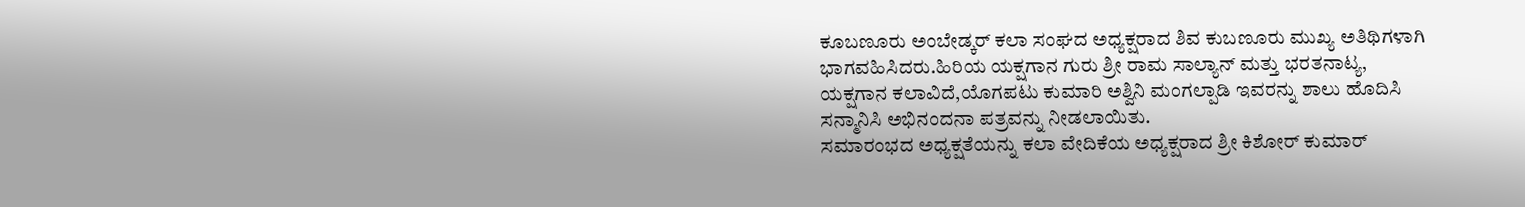ಕೂಬಣೂರು ಅಂಬೇಡ್ಕರ್ ಕಲಾ ಸಂಘದ ಅಧ್ಯಕ್ಷರಾದ ಶಿವ ಕುಬಣೂರು ಮುಖ್ಯ ಅತಿಥಿಗಳಾಗಿ ಭಾಗವಹಿಸಿದರು.ಹಿರಿಯ ಯಕ್ಷಗಾನ ಗುರು ಶ್ರೀ ರಾಮ ಸಾಲ್ಯಾನ್ ಮತ್ತು ಭರತನಾಟ್ಯ, ಯಕ್ಷಗಾನ ಕಲಾವಿದೆ,ಯೊಗಪಟು ಕುಮಾರಿ ಅಶ್ವಿನಿ ಮಂಗಲ್ಪಾಡಿ ಇವರನ್ನು ಶಾಲು ಹೊದಿಸಿ ಸನ್ಮಾನಿಸಿ ಅಭಿನಂದನಾ ಪತ್ರವನ್ನು ನೀಡಲಾಯಿತು.
ಸಮಾರಂಭದ ಅಧ್ಯಕ್ಷತೆಯನ್ನು ಕಲಾ ವೇದಿಕೆಯ ಅಧ್ಯಕ್ಷರಾದ ಶ್ರೀ ಕಿಶೋರ್ ಕುಮಾರ್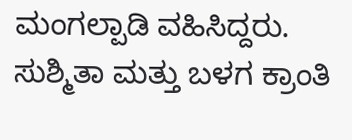ಮಂಗಲ್ಪಾಡಿ ವಹಿಸಿದ್ದರು.
ಸುಶ್ಮಿತಾ ಮತ್ತು ಬಳಗ ಕ್ರಾಂತಿ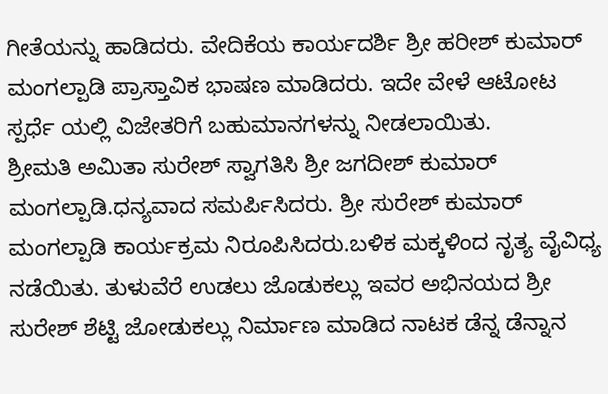ಗೀತೆಯನ್ನು ಹಾಡಿದರು. ವೇದಿಕೆಯ ಕಾರ್ಯದರ್ಶಿ ಶ್ರೀ ಹರೀಶ್ ಕುಮಾರ್ ಮಂಗಲ್ಪಾಡಿ ಪ್ರಾಸ್ತಾವಿಕ ಭಾಷಣ ಮಾಡಿದರು. ಇದೇ ವೇಳೆ ಆಟೋಟ ಸ್ಪರ್ಧೆ ಯಲ್ಲಿ ವಿಜೇತರಿಗೆ ಬಹುಮಾನಗಳನ್ನು ನೀಡಲಾಯಿತು.
ಶ್ರೀಮತಿ ಅಮಿತಾ ಸುರೇಶ್ ಸ್ವಾಗತಿಸಿ ಶ್ರೀ ಜಗದೀಶ್ ಕುಮಾರ್ ಮಂಗಲ್ಪಾಡಿ.ಧನ್ಯವಾದ ಸಮರ್ಪಿಸಿದರು. ಶ್ರೀ ಸುರೇಶ್ ಕುಮಾರ್ ಮಂಗಲ್ಪಾಡಿ ಕಾರ್ಯಕ್ರಮ ನಿರೂಪಿಸಿದರು.ಬಳಿಕ ಮಕ್ಕಳಿಂದ ನೃತ್ಯ ವೈವಿಧ್ಯ ನಡೆಯಿತು. ತುಳುವೆರೆ ಉಡಲು ಜೊಡುಕಲ್ಲು ಇವರ ಅಭಿನಯದ ಶ್ರೀ ಸುರೇಶ್ ಶೆಟ್ಟಿ ಜೋಡುಕಲ್ಲು ನಿರ್ಮಾಣ ಮಾಡಿದ ನಾಟಕ ಡೆನ್ನ ಡೆನ್ನಾನ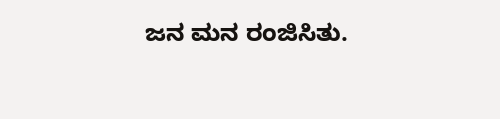ಜನ ಮನ ರಂಜಿಸಿತು.